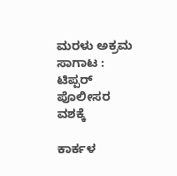ಮರಳು ಅಕ್ರಮ ಸಾಗಾಟ : ಟಿಪ್ಪರ್‌ ಪೊಲೀಸರ ವಶಕ್ಕೆ

ಕಾರ್ಕಳ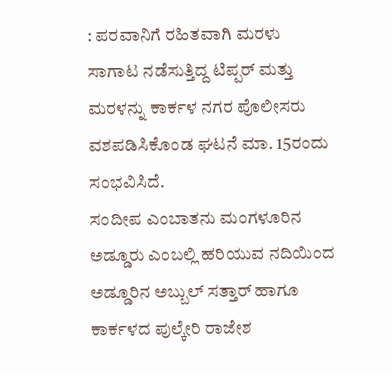: ಪರವಾನಿಗೆ ರಹಿತವಾಗಿ ಮರಳು ಸಾಗಾಟ ನಡೆಸುತ್ತಿದ್ದ ಟಿಪ್ಪರ್‌ ಮತ್ತು ಮರಳನ್ನು ಕಾರ್ಕಳ ನಗರ ಪೊಲೀಸರು ವಶಪಡಿಸಿಕೊಂಡ ಘಟನೆ ಮಾ. 15ರಂದು ಸಂಭವಿಸಿದೆ.
ಸಂದೀಪ ಎಂಬಾತನು ಮಂಗಳೂರಿನ ಅಡ್ಡೂರು ಎಂಬಲ್ಲಿ ಹರಿಯುವ ನದಿಯಿಂದ ಅಡ್ಡೂರಿನ ಅಬ್ಬುಲ್ ಸತ್ತಾರ್ ಹಾಗೂ ಕಾರ್ಕಳದ ಪುಲ್ಕೇರಿ ರಾಜೇಶ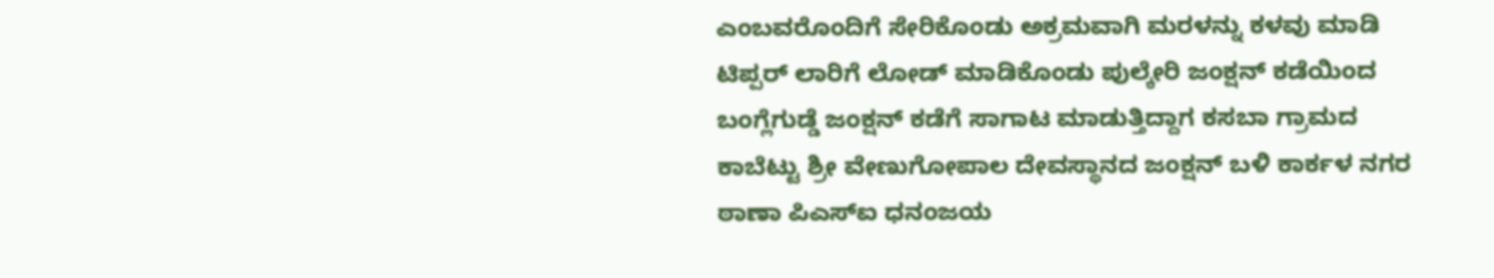ಎಂಬವರೊಂದಿಗೆ ಸೇರಿಕೊಂಡು ಅಕ್ರಮವಾಗಿ ಮರಳನ್ನು ಕಳವು ಮಾಡಿ ಟಿಪ್ಪರ್ ಲಾರಿಗೆ ಲೋಡ್ ಮಾಡಿಕೊಂಡು ಪುಲ್ಕೇರಿ ಜಂಕ್ಷನ್ ಕಡೆಯಿಂದ ಬಂಗ್ಲೆಗುಡ್ಡೆ ಜಂಕ್ಷನ್ ಕಡೆಗೆ ಸಾಗಾಟ ಮಾಡುತ್ತಿದ್ದಾಗ ಕಸಬಾ ಗ್ರಾಮದ ಕಾಬೆಟ್ಟು ಶ್ರೀ ವೇಣುಗೋಪಾಲ ದೇವಸ್ಥಾನದ ಜಂಕ್ಷನ್ ಬಳಿ ಕಾರ್ಕಳ ನಗರ ಠಾಣಾ ಪಿಎಸ್‌ಐ ಧನಂಜಯ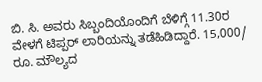ಬಿ. ಸಿ. ಅವರು ಸಿಬ್ಬಂದಿಯೊಂದಿಗೆ ಬೆಳಿಗ್ಗೆ 11.30ರ ವೇಳಗೆ ಟಿಪ್ಪರ್‌ ಲಾರಿಯನ್ನು ತಡೆಹಿಡಿದ್ದಾರೆ. 15,000/ ರೂ. ಮೌಲ್ಯದ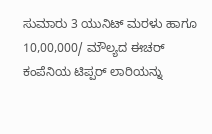ಸುಮಾರು 3 ಯುನಿಟ್ ಮರಳು ಹಾಗೂ 10,00,000/ ಮೌಲ್ಯದ ಈಚರ್ ಕಂಪೆನಿಯ ಟಿಪ್ಪರ್ ಲಾರಿಯನ್ನು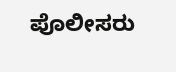ಪೊಲೀಸರು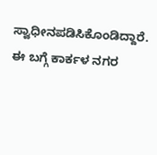ಸ್ವಾಧೀನಪಡಿಸಿಕೊಂಡಿದ್ದಾರೆ. ಈ ಬಗ್ಗೆ ಕಾರ್ಕಳ ನಗರ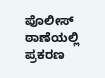ಪೊಲೀಸ್‌ ಠಾಣೆಯಲ್ಲಿ ಪ್ರಕರಣ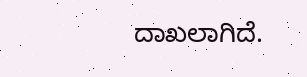ದಾಖಲಾಗಿದೆ.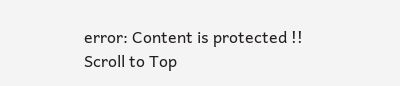error: Content is protected !!
Scroll to Top